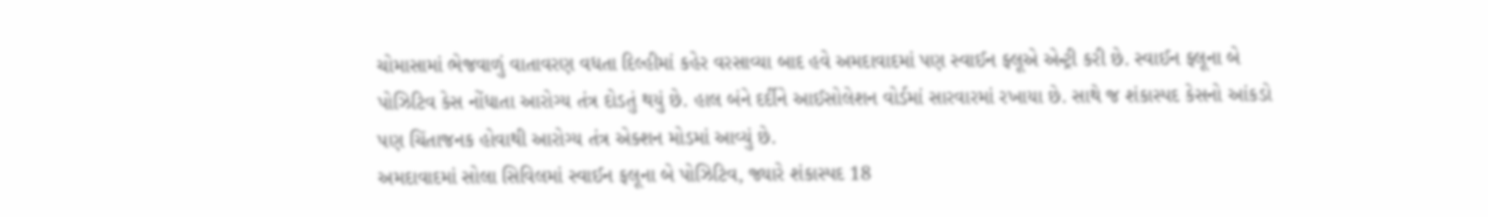ચોમાસામાં ભેજવાળું વાતાવરણ વધતા દિલ્હીમાં કહેર વરસાવ્યા બાદ હવે અમદાવાદમાં પણ સ્વાઈન ફ્લૂએ એન્ટ્રી કરી છે. સ્વાઈન ફ્લૂના બે પોઝિટિવ કેસ નોંધાતા આરોગ્ય તંત્ર દોડતું થયું છે. હાલ બંને દર્દીને આઈસોલેશન વોર્ડમાં સારવારમાં રખાયા છે. સાથે જ શંકાસ્પદ કેસનો આંકડો પણ ચિંતાજનક હોવાથી આરોગ્ય તંત્ર એક્શન મોડમાં આવ્યું છે.
અમદાવાદમાં સોલા સિવિલમાં સ્વાઈન ફલૂના બે પોઝિટિવ, જ્યારે શંકાસ્પદ 18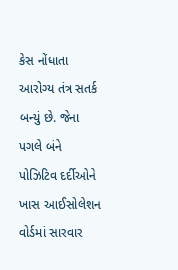કેસ નોંધાતા આરોગ્ય તંત્ર સતર્ક બન્યું છે. જેના પગલે બંને પોઝિટિવ દર્દીઓને ખાસ આઈસોલેશન વોર્ડમાં સારવાર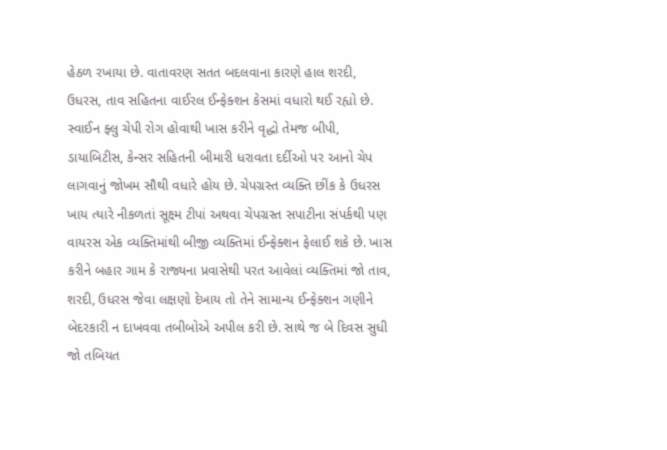હેઠળ રખાયા છે. વાતાવરણ સતત બદલવાના કારણે હાલ શરદી, ઉધરસ, તાવ સહિતના વાઈરલ ઈન્ફેક્શન કેસમાં વધારો થઈ રહ્યો છે.
સ્વાઈન ફ્લુ ચેપી રોગ હોવાથી ખાસ કરીને વૃદ્ધો તેમજ બીપી, ડાયાબિટીસ, કેન્સર સહિતની બીમારી ધરાવતા દર્દીઓ પર આનો ચેપ લાગવાનું જોખમ સૌથી વધારે હોય છે. ચેપગ્રસ્ત વ્યક્તિ છીંક કે ઉધરસ ખાય ત્યારે નીકળતાં સૂક્ષ્મ ટીપાં અથવા ચેપગ્રસ્ત સપાટીના સંપર્કથી પણ વાયરસ એક વ્યક્તિમાંથી બીજી વ્યક્તિમાં ઈન્ફેક્શન ફેલાઈ શકે છે. ખાસ કરીને બહાર ગામ કે રાજ્યના પ્રવાસેથી પરત આવેલાં વ્યક્તિમાં જો તાવ, શરદી, ઉધરસ જેવા લક્ષણો દેખાય તો તેને સામાન્ય ઈન્ફેક્શન ગણીને બેદરકારી ન દાખવવા તબીબોએ અપીલ કરી છે. સાથે જ બે દિવસ સુધી જો તબિયત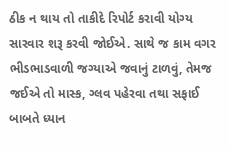ઠીક ન થાય તો તાકીદે રિપોર્ટ કરાવી યોગ્ય સારવાર શરૂ કરવી જોઈએ. સાથે જ કામ વગર ભીડભાડવાળી જગ્યાએ જવાનું ટાળવું, તેમજ જઈએ તો માસ્ક, ગ્લવ પહેરવા તથા સફાઈ બાબતે ધ્યાન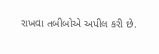રાખવા તબીબોએ અપીલ કરી છે.